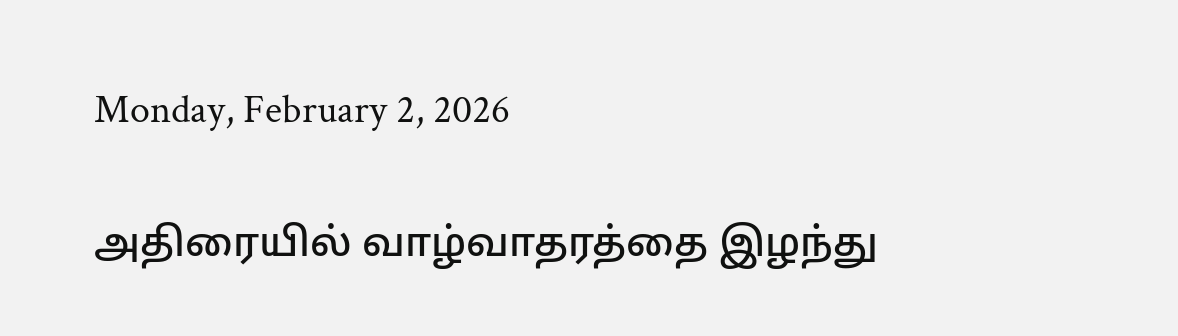Monday, February 2, 2026

அதிரையில் வாழ்வாதரத்தை இழந்து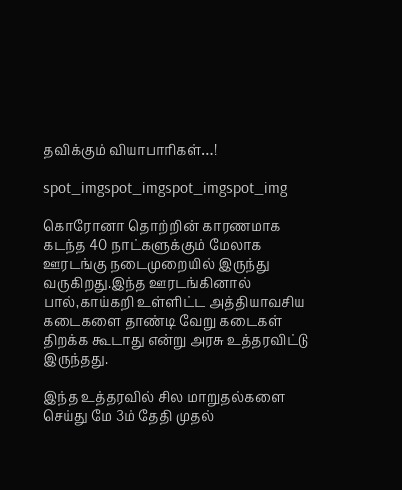தவிக்கும் வியாபாரிகள்…!

spot_imgspot_imgspot_imgspot_img

கொரோனா தொற்றின் காரணமாக கடந்த 40 நாட்களுக்கும் மேலாக ஊரடங்கு நடைமுறையில் இருந்து வருகிறது.இந்த ஊரடங்கினால் பால்,காய்கறி உள்ளிட்ட அத்தியாவசிய கடைகளை தாண்டி வேறு கடைகள் திறக்க கூடாது என்று அரசு உத்தரவிட்டு இருந்தது.

இந்த உத்தரவில் சில மாறுதல்களை செய்து மே 3ம் தேதி முதல்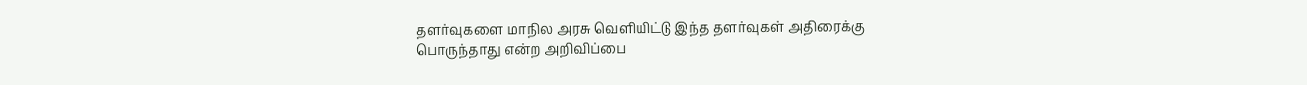தளர்வுகளை மாநில அரசு வெளியிட்டு இந்த தளர்வுகள் அதிரைக்கு பொருந்தாது என்ற அறிவிப்பை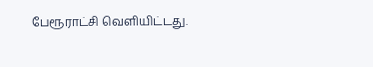பேரூராட்சி வெளியிட்டது.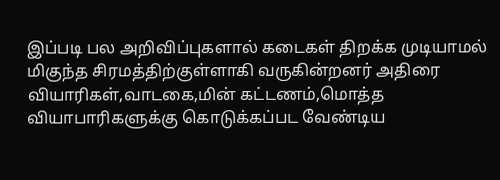இப்படி பல அறிவிப்புகளால் கடைகள் திறக்க முடியாமல் மிகுந்த சிரமத்திற்குள்ளாகி வருகின்றனர் அதிரை வியாரிகள்,வாடகை,மின் கட்டணம்,மொத்த வியாபாரிகளுக்கு கொடுக்கப்பட வேண்டிய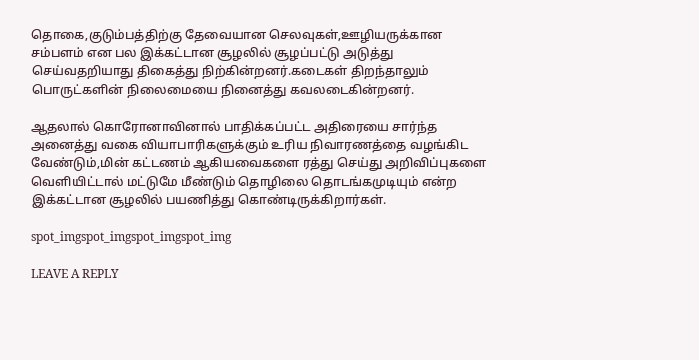தொகை,குடும்பத்திற்கு தேவையான செலவுகள்,ஊழியருக்கான சம்பளம் என பல இக்கட்டான சூழலில் சூழப்பட்டு அடுத்து செய்வதறியாது திகைத்து நிற்கின்றனர்.கடைகள் திறந்தாலும் பொருட்களின் நிலைமையை நினைத்து கவலடைகின்றனர்.

ஆதலால் கொரோனாவினால் பாதிக்கப்பட்ட அதிரையை சார்ந்த அனைத்து வகை வியாபாரிகளுக்கும் உரிய நிவாரணத்தை வழங்கிட வேண்டும்,மின் கட்டணம் ஆகியவைகளை ரத்து செய்து அறிவிப்புகளை வெளியிட்டால் மட்டுமே மீண்டும் தொழிலை தொடங்கமுடியும் என்ற இக்கட்டான சூழலில் பயணித்து கொண்டிருக்கிறார்கள்.

spot_imgspot_imgspot_imgspot_img

LEAVE A REPLY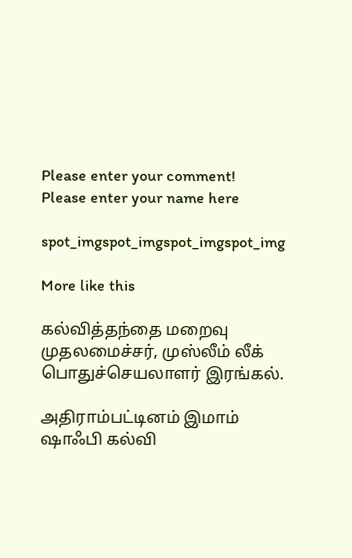Please enter your comment!
Please enter your name here

spot_imgspot_imgspot_imgspot_img

More like this

கல்வித்தந்தை மறைவு முதலமைச்சர், முஸ்லீம் லீக் பொதுச்செயலாளர் இரங்கல்.

அதிராம்பட்டினம் இமாம் ஷாஃபி கல்வி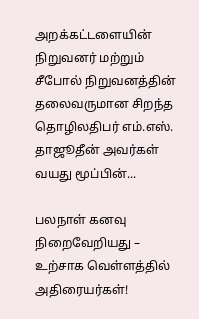அறக்கட்டளையின் நிறுவனர் மற்றும் சீபோல் நிறுவனத்தின் தலைவருமான சிறந்த தொழிலதிபர் எம்.எஸ். தாஜூதீன் அவர்கள் வயது மூப்பின்...

பலநாள் கனவு நிறைவேறியது – உற்சாக வெள்ளத்தில் அதிரையர்கள்!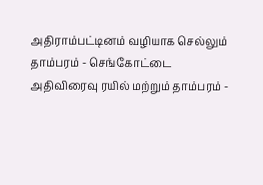அதிராம்பட்டினம் வழியாக செல்லும் தாம்பரம் - செங்கோட்டை அதிவிரைவு ரயில் மற்றும் தாம்பரம் -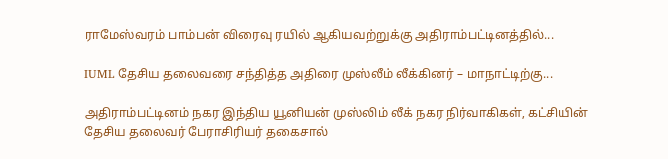ராமேஸ்வரம் பாம்பன் விரைவு ரயில் ஆகியவற்றுக்கு அதிராம்பட்டினத்தில்...

IUML தேசிய தலைவரை சந்தித்த அதிரை முஸ்லீம் லீக்கினர் – மாநாட்டிற்கு...

அதிராம்பட்டினம் நகர இந்திய யூனியன் முஸ்லிம் லீக் நகர நிர்வாகிகள், கட்சியின் தேசிய தலைவர் பேராசிரியர் தகைசால்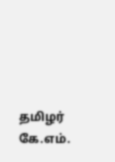தமிழர் கே.எம்.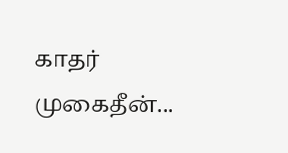காதர் முகைதீன்...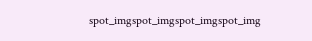spot_imgspot_imgspot_imgspot_img